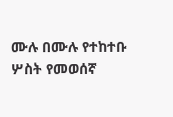ሙሉ በሙሉ የተከተቡ ሦስት የመወሰኛ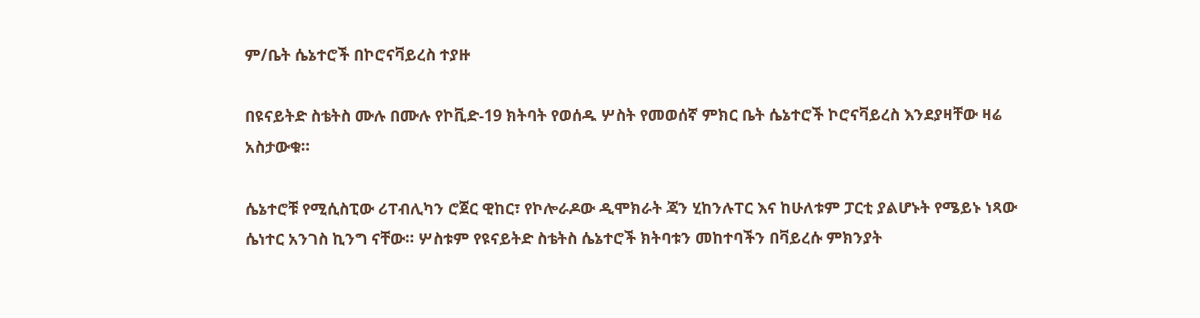ም/ቤት ሴኔተሮች በኮሮናቫይረስ ተያዙ

በዩናይትድ ስቴትስ ሙሉ በሙሉ የኮቪድ-19 ክትባት የወሰዱ ሦስት የመወሰኛ ምክር ቤት ሴኔተሮች ኮሮናቫይረስ እንደያዛቸው ዛሬ አስታውቁ።

ሴኔተሮቹ የሚሲስፒው ሪፐብሊካን ሮጀር ዊከር፣ የኮሎራዶው ዲሞክራት ጃን ሂከንሉፐር እና ከሁለቱም ፓርቲ ያልሆኑት የሜይኑ ነጻው ሴነተር አንገስ ኪንግ ናቸው። ሦስቱም የዩናይትድ ስቴትስ ሴኔተሮች ክትባቱን መከተባችን በቫይረሱ ምክንያት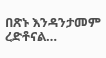በጽኑ እንዳንታመም ረድቶናል…